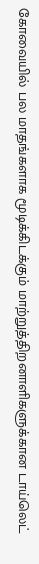கோவையில் பல மாதங்களாக மூடிக்கிடக்கும் மாற்றுத்திறனாளிகளுக்கான டாய்லெட்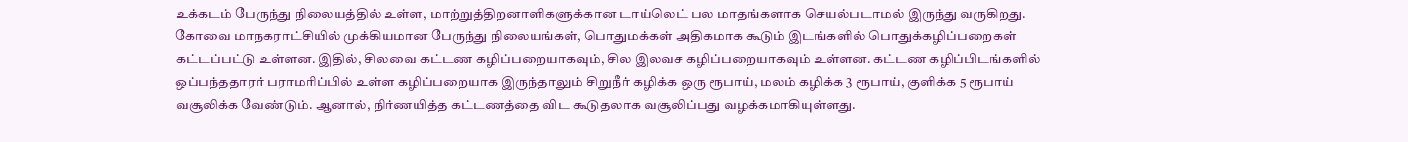உக்கடம் பேருந்து நிலையத்தில் உள்ள, மாற்றுத்திறனாளிகளுக்கான டாய்லெட் பல மாதங்களாக செயல்படாமல் இருந்து வருகிறது. கோவை மாநகராட்சியில் முக்கியமான பேருந்து நிலையங்கள், பொதுமக்கள் அதிகமாக கூடும் இடங்களில் பொதுக்கழிப்பறைகள் கட்டப்பட்டு உள்ளன. இதில், சிலவை கட்டண கழிப்பறையாகவும், சில இலவச கழிப்பறையாகவும் உள்ளன. கட்டண கழிப்பிடங்களில் ஒப்பந்ததாரர் பராமரிப்பில் உள்ள கழிப்பறையாக இருந்தாலும் சிறுநீர் கழிக்க ஒரு ரூபாய், மலம் கழிக்க 3 ரூபாய், குளிக்க 5 ரூபாய் வசூலிக்க வேண்டும். ஆனால், நிர்ணயித்த கட்டணத்தை விட கூடுதலாக வசூலிப்பது வழக்கமாகியுள்ளது.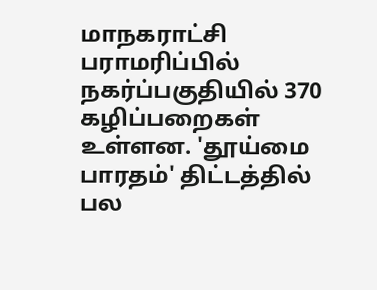மாநகராட்சி பராமரிப்பில் நகர்ப்பகுதியில் 370 கழிப்பறைகள் உள்ளன. 'தூய்மை பாரதம்' திட்டத்தில் பல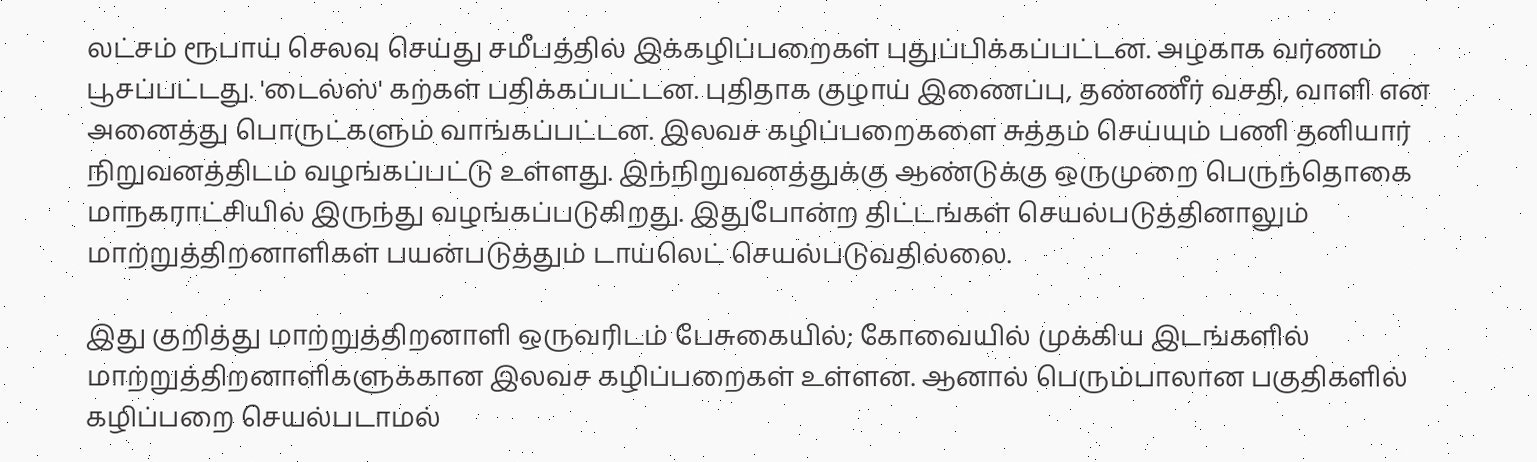லட்சம் ரூபாய் செலவு செய்து சமீபத்தில் இக்கழிப்பறைகள் புதுப்பிக்கப்பட்டன. அழகாக வர்ணம் பூசப்பட்டது. 'டைல்ஸ்' கற்கள் பதிக்கப்பட்டன. புதிதாக குழாய் இணைப்பு, தண்ணீர் வசதி, வாளி என அனைத்து பொருட்களும் வாங்கப்பட்டன. இலவச கழிப்பறைகளை சுத்தம் செய்யும் பணி தனியார் நிறுவனத்திடம் வழங்கப்பட்டு உள்ளது. இந்நிறுவனத்துக்கு ஆண்டுக்கு ஒருமுறை பெருந்தொகை மாநகராட்சியில் இருந்து வழங்கப்படுகிறது. இதுபோன்ற திட்டங்கள் செயல்படுத்தினாலும் மாற்றுத்திறனாளிகள் பயன்படுத்தும் டாய்லெட் செயல்படுவதில்லை.

இது குறித்து மாற்றுத்திறனாளி ஒருவரிடம் பேசுகையில்; கோவையில் முக்கிய இடங்களில் மாற்றுத்திறனாளிகளுக்கான இலவச கழிப்பறைகள் உள்ளன. ஆனால் பெரும்பாலான பகுதிகளில் கழிப்பறை செயல்படாமல்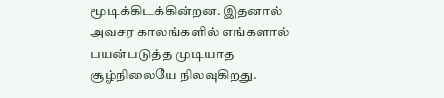மூடிக்கிடக்கின்றன. இதனால் அவசர காலங்களில் எங்களால்  பயன்படுத்த முடியாத சூழ்நிலையே நிலவுகிறது.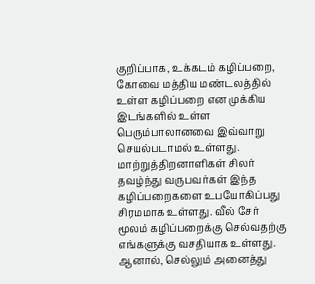குறிப்பாக, உக்கடம் கழிப்பறை, கோவை மத்திய மண்டலத்தில் உள்ள கழிப்பறை என முக்கிய இடங்களில் உள்ள பெரும்பாலானவை இவ்வாறு செயல்படாமல் உள்ளது. மாற்றுத்திறனாளிகள் சிலர் தவழ்ந்து வருபவர்கள் இந்த கழிப்பறைகளை உபயோகிப்பது சிரமமாக உள்ளது. வீல் சேர் மூலம் கழிப்பறைக்கு செல்வதற்கு எங்களுக்கு வசதியாக உள்ளது. ஆனால், செல்லும் அனைத்து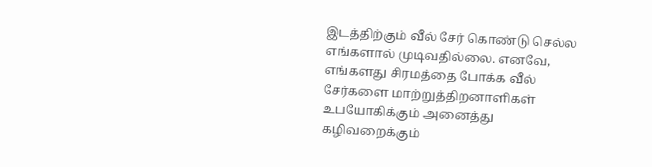இடத்திற்கும் வீல் சேர் கொண்டு செல்ல எங்களால் முடிவதில்லை. எனவே, எங்களது சிரமத்தை போக்க வீல் சேர்களை மாற்றுத்திறனாளிகள் உபயோகிக்கும் அனைத்து கழிவறைக்கும்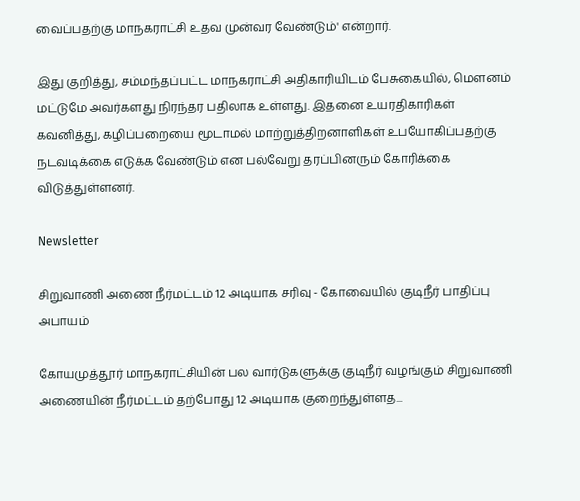வைப்பதற்கு மாநகராட்சி உதவ முன்வர வேண்டும்' என்றார்.

இது குறித்து, சம்மந்தப்பட்ட மாநகராட்சி அதிகாரியிடம் பேசுகையில், மௌனம் மட்டுமே அவர்களது நிரந்தர பதிலாக உள்ளது. இதனை உயரதிகாரிகள் கவனித்து, கழிப்பறையை மூடாமல் மாற்றுத்திறனாளிகள் உபயோகிப்பதற்கு நடவடிக்கை எடுக்க வேண்டும் என பல்வேறு தரப்பினரும் கோரிக்கை விடுத்துள்ளனர்.

Newsletter

சிறுவாணி அணை நீர்மட்டம் 12 அடியாக சரிவு - கோவையில் குடிநீர் பாதிப்பு அபாயம்

கோயமுத்தூர் மாநகராட்சியின் பல வார்டுகளுக்கு குடிநீர் வழங்கும் சிறுவாணி அணையின் நீர்மட்டம் தற்போது 12 அடியாக குறைந்துள்ளத...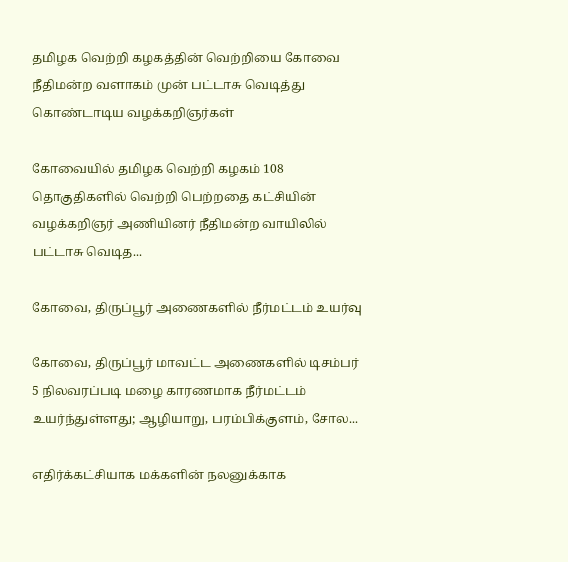தமிழக வெற்றி கழகத்தின் வெற்றியை கோவை நீதிமன்ற வளாகம் முன் பட்டாசு வெடித்து கொண்டாடிய வழக்கறிஞர்கள்

கோவையில் தமிழக வெற்றி கழகம் 108 தொகுதிகளில் வெற்றி பெற்றதை கட்சியின் வழக்கறிஞர் அணியினர் நீதிமன்ற வாயிலில் பட்டாசு வெடித...

கோவை, திருப்பூர் அணைகளில் நீர்மட்டம் உயர்வு

கோவை, திருப்பூர் மாவட்ட அணைகளில் டிசம்பர் 5 நிலவரப்படி மழை காரணமாக நீர்மட்டம் உயர்ந்துள்ளது; ஆழியாறு, பரம்பிக்குளம், சோல...

எதிர்க்கட்சியாக மக்களின் நலனுக்காக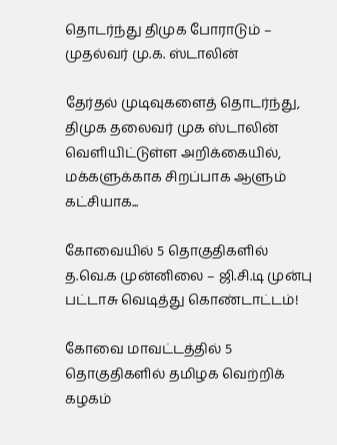தொடர்ந்து திமுக போராடும் – முதல்வர் மு.க. ஸ்டாலின்

தேர்தல் முடிவுகளைத் தொடர்ந்து, திமுக தலைவர் முக ஸ்டாலின்  வெளியிட்டுள்ள அறிக்கையில், மக்களுக்காக சிறப்பாக ஆளும் கட்சியாக...

கோவையில் 5 தொகுதிகளில் த.வெ.க முன்னிலை – ஜி.சி.டி முன்பு பட்டாசு வெடித்து கொண்டாட்டம்!

கோவை மாவட்டத்தில் 5 தொகுதிகளில் தமிழக வெற்றிக் கழகம்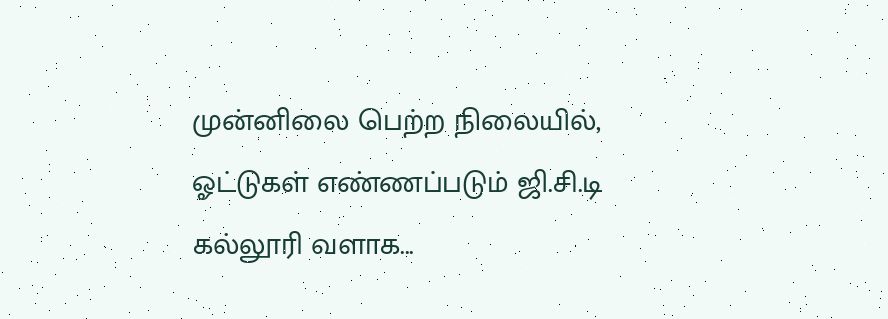முன்னிலை பெற்ற நிலையில், ஓட்டுகள் எண்ணப்படும் ஜி.சி.டி கல்லூரி வளாக...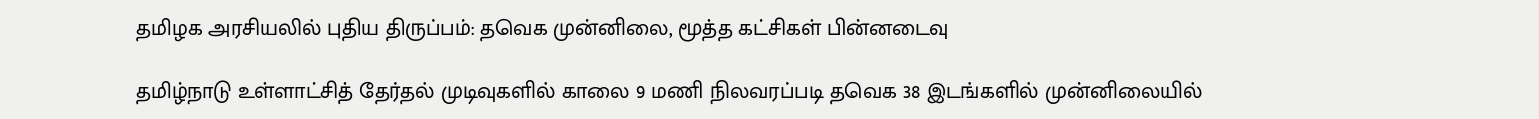தமிழக அரசியலில் புதிய திருப்பம்: தவெக முன்னிலை, மூத்த கட்சிகள் பின்னடைவு

தமிழ்நாடு உள்ளாட்சித் தேர்தல் முடிவுகளில் காலை 9 மணி நிலவரப்படி தவெக 38 இடங்களில் முன்னிலையில்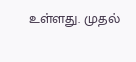உள்ளது. முதல்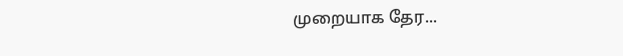முறையாக தேர...